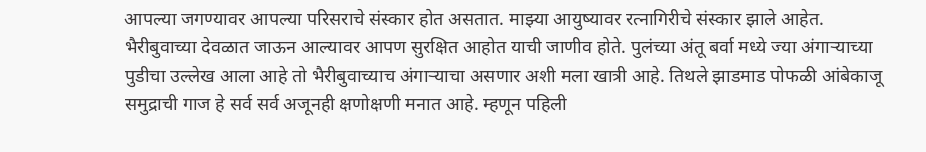आपल्या जगण्यावर आपल्या परिसराचे संस्कार होत असतात. माझ्या आयुष्यावर रत्नागिरीचे संस्कार झाले आहेत. भैरीबुवाच्या देवळात जाऊन आल्यावर आपण सुरक्षित आहोत याची जाणीव होते. पुलंच्या अंतू बर्वा मध्ये ज्या अंगाऱ्याच्या पुडीचा उल्लेख आला आहे तो भैरीबुवाच्याच अंगाऱ्याचा असणार अशी मला खात्री आहे. तिथले झाडमाड पोफळी आंबेकाजू समुद्राची गाज हे सर्व सर्व अजूनही क्षणोक्षणी मनात आहे. म्हणून पहिली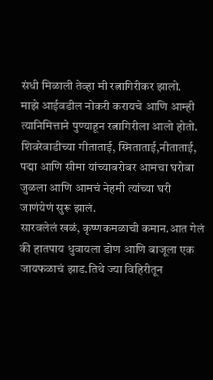संधी मिळाली तेव्हा मी रत्नागिरीकर झालो.
माझे आईवडील नोकरी करायचे आणि आम्ही त्यानिमित्ताने पुण्याहून रत्नागिरीला आलो होतो. शिवरेवाडीच्या गीताताई, स्मिताताई,नीताताई, पद्मा आणि सीमा यांच्याबरोबर आमचा घरोबा जुळला आणि आमचं नेहमी त्यांच्या घरी जाणंयेणं सुरू झालं.
सारवलेलं खळं, कृष्णकमळाची कमान.आत गेलं की हातपाय धुवायला डोण आणि बाजूला एक जायफळाचं झाड.तिथे ज्या विहिरीतून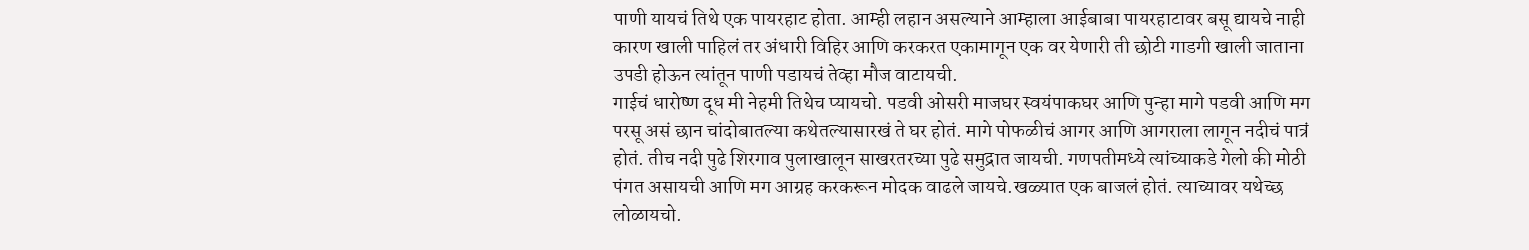पाणी यायचं तिथे एक पायरहाट होता. आम्ही लहान असल्याने आम्हाला आईबाबा पायरहाटावर बसू द्यायचे नाही कारण खाली पाहिलं तर अंधारी विहिर आणि करकरत एकामागून एक वर येणारी ती छोटी गाडगी खाली जाताना उपडी होऊन त्यांतून पाणी पडायचं तेव्हा मौज वाटायची.
गाईचं धारोष्ण दूध मी नेहमी तिथेच प्यायचो. पडवी ओसरी माजघर स्वयंपाकघर आणि पुन्हा मागे पडवी आणि मग परसू असं छान चांदोबातल्या कथेतल्यासारखं ते घर होतं. मागे पोफळीचं आगर आणि आगराला लागून नदीचं पात्रं होतं. तीच नदी पुढे शिरगाव पुलाखालून साखरतरच्या पुढे समुद्रात जायची. गणपतीमध्ये त्यांच्याकडे गेलो की मोठी पंगत असायची आणि मग आग्रह करकरून मोदक वाढले जायचे.खळ्यात एक बाजलं होतं. त्याच्यावर यथेच्छ लोळायचो.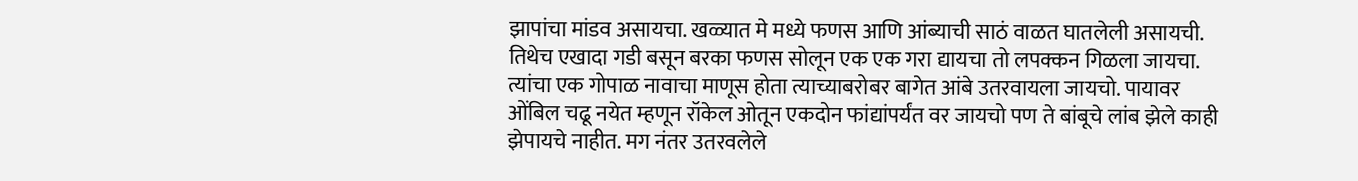झापांचा मांडव असायचा. खळ्यात मे मध्ये फणस आणि आंब्याची साठं वाळत घातलेली असायची. तिथेच एखादा गडी बसून बरका फणस सोलून एक एक गरा द्यायचा तो लपक्कन गिळला जायचा. त्यांचा एक गोपाळ नावाचा माणूस होता त्याच्याबरोबर बागेत आंबे उतरवायला जायचो. पायावर ओंबिल चढू नयेत म्हणून रॉकेल ओतून एकदोन फांद्यांपर्यंत वर जायचो पण ते बांबूचे लांब झेले काही झेपायचे नाहीत. मग नंतर उतरवलेले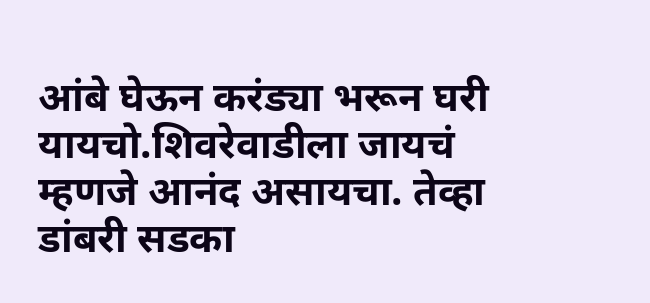आंबे घेऊन करंड्या भरून घरी यायचो.शिवरेवाडीला जायचं म्हणजे आनंद असायचा. तेव्हा डांबरी सडका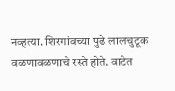नव्हत्या. शिरगांवच्या पुढे लालचुटूक वळणावळणाचे रस्ते होते. वाटेत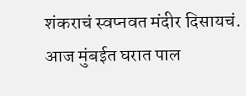शंकराचं स्वप्नवत मंदीर दिसायचं.
आज मुंबईत घरात पाल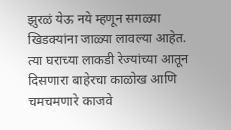झुरळं येऊ नये म्हणून सगळ्या खिडक्यांना जाळ्या लावल्या आहेत.
त्या घराच्या लाकडी रेज्यांच्या आतून दिसणारा बाहेरचा काळोख आणि चमचमणारे काजवे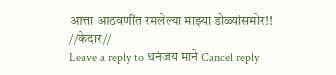आत्ता आठवणींत रमलेल्या माझ्या डोळ्यांसमोर!!
//केदार//
Leave a reply to धनंजय माने Cancel reply